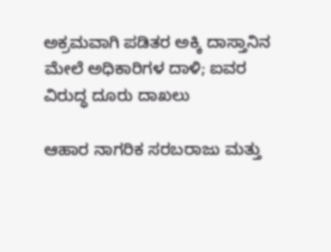ಅಕ್ರಮವಾಗಿ ಪಡಿತರ ಅಕ್ಕಿ ದಾಸ್ತಾನಿನ ಮೇಲೆ ಅಧಿಕಾರಿಗಳ ದಾಳಿ; ಐವರ ವಿರುದ್ಧ ದೂರು ದಾಖಲು

ಆಹಾರ ನಾಗರಿಕ ಸರಬರಾಜು ಮತ್ತು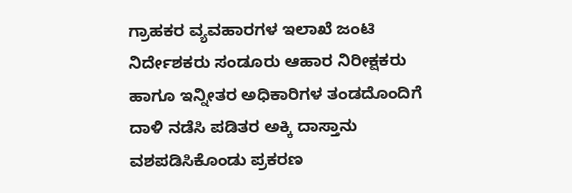ಗ್ರಾಹಕರ ವ್ಯವಹಾರಗಳ ಇಲಾಖೆ ಜಂಟಿ ನಿರ್ದೇಶಕರು ಸಂಡೂರು ಆಹಾರ ನಿರೀಕ್ಷಕರು ಹಾಗೂ ಇನ್ನೀತರ ಅಧಿಕಾರಿಗಳ ತಂಡದೊಂದಿಗೆ ದಾಳಿ ನಡೆಸಿ ಪಡಿತರ ಅಕ್ಕಿ ದಾಸ್ತಾನು ವಶಪಡಿಸಿಕೊಂಡು ಪ್ರಕರಣ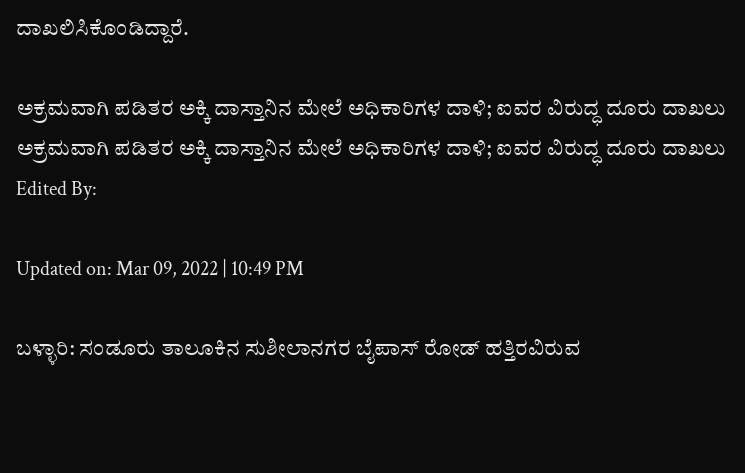ದಾಖಲಿಸಿಕೊಂಡಿದ್ದಾರೆ.

ಅಕ್ರಮವಾಗಿ ಪಡಿತರ ಅಕ್ಕಿ ದಾಸ್ತಾನಿನ ಮೇಲೆ ಅಧಿಕಾರಿಗಳ ದಾಳಿ; ಐವರ ವಿರುದ್ಧ ದೂರು ದಾಖಲು
ಅಕ್ರಮವಾಗಿ ಪಡಿತರ ಅಕ್ಕಿ ದಾಸ್ತಾನಿನ ಮೇಲೆ ಅಧಿಕಾರಿಗಳ ದಾಳಿ; ಐವರ ವಿರುದ್ಧ ದೂರು ದಾಖಲು
Edited By:

Updated on: Mar 09, 2022 | 10:49 PM

ಬಳ್ಳಾರಿ: ಸಂಡೂರು ತಾಲೂಕಿನ ಸುಶೀಲಾನಗರ ಬೈಪಾಸ್ ರೋಡ್ ಹತ್ತಿರವಿರುವ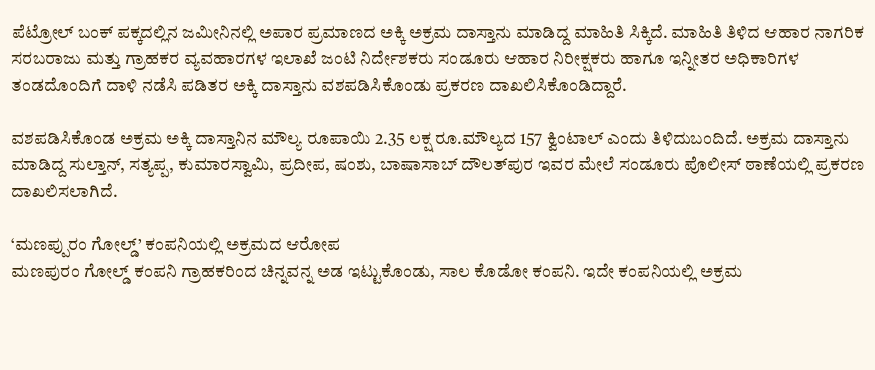ಪೆಟ್ರೋಲ್ ಬಂಕ್ ಪಕ್ಕದಲ್ಲಿನ ಜಮೀನಿನಲ್ಲಿ ಅಪಾರ ಪ್ರಮಾಣದ ಅಕ್ಕಿ ಅಕ್ರಮ ದಾಸ್ತಾನು ಮಾಡಿದ್ದ ಮಾಹಿತಿ ಸಿಕ್ಕಿದೆ. ಮಾಹಿತಿ ತಿಳಿದ ಆಹಾರ ನಾಗರಿಕ ಸರಬರಾಜು ಮತ್ತು ಗ್ರಾಹಕರ ವ್ಯವಹಾರಗಳ ಇಲಾಖೆ ಜಂಟಿ ನಿರ್ದೇಶಕರು ಸಂಡೂರು ಆಹಾರ ನಿರೀಕ್ಷಕರು ಹಾಗೂ ಇನ್ನೀತರ ಅಧಿಕಾರಿಗಳ ತಂಡದೊಂದಿಗೆ ದಾಳಿ ನಡೆಸಿ ಪಡಿತರ ಅಕ್ಕಿ ದಾಸ್ತಾನು ವಶಪಡಿಸಿಕೊಂಡು ಪ್ರಕರಣ ದಾಖಲಿಸಿಕೊಂಡಿದ್ದಾರೆ.

ವಶಪಡಿಸಿಕೊಂಡ ಅಕ್ರಮ ಅಕ್ಕಿ ದಾಸ್ತಾನಿನ ಮೌಲ್ಯ ರೂಪಾಯಿ 2.35 ಲಕ್ಷ ರೂ.ಮೌಲ್ಯದ 157 ಕ್ವಿಂಟಾಲ್ ಎಂದು ತಿಳಿದುಬಂದಿದೆ. ಅಕ್ರಮ ದಾಸ್ತಾನು ಮಾಡಿದ್ದ ಸುಲ್ತಾನ್, ಸತ್ಯಪ್ಪ, ಕುಮಾರಸ್ವಾಮಿ, ಪ್ರದೀಪ, ಷಂಶು, ಬಾಷಾಸಾಬ್ ದೌಲತ್‍ಪುರ ಇವರ ಮೇಲೆ ಸಂಡೂರು ಪೊಲೀಸ್ ಠಾಣೆಯಲ್ಲಿ ಪ್ರಕರಣ ದಾಖಲಿಸಲಾಗಿದೆ.

‘ಮಣಪ್ಪುರಂ ಗೋಲ್ಡ್‌’ ಕಂಪನಿಯಲ್ಲಿ ಅಕ್ರಮದ ಆರೋಪ
ಮಣಪುರಂ ಗೋಲ್ಡ್‌ ಕಂಪನಿ ಗ್ರಾಹಕರಿಂದ ಚಿನ್ನವನ್ನ ಅಡ ಇಟ್ಟುಕೊಂಡು, ಸಾಲ ಕೊಡೋ ಕಂಪನಿ. ಇದೇ ಕಂಪನಿಯಲ್ಲಿ ಅಕ್ರಮ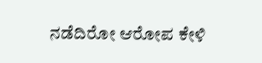ನಡೆದಿರೋ ಆರೋಪ ಕೇಳಿ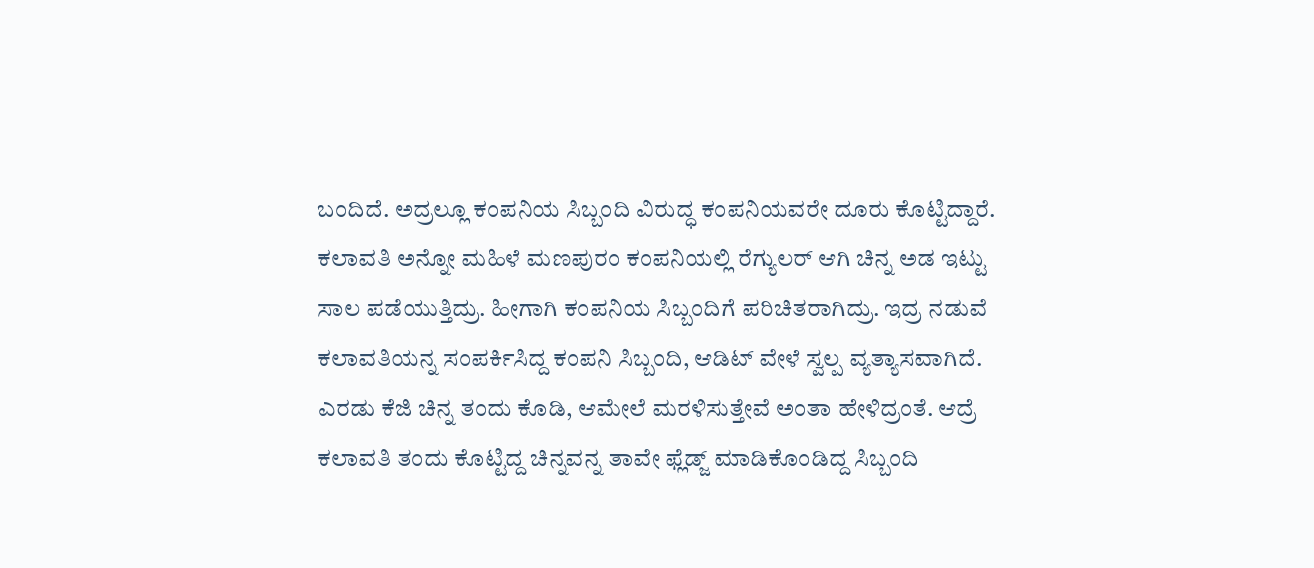ಬಂದಿದೆ. ಅದ್ರಲ್ಲೂ ಕಂಪನಿಯ ಸಿಬ್ಬಂದಿ ವಿರುದ್ಧ ಕಂಪನಿಯವರೇ ದೂರು ಕೊಟ್ಟಿದ್ದಾರೆ. ಕಲಾವತಿ ಅನ್ನೋ ಮಹಿಳೆ ಮಣಪುರಂ ಕಂಪನಿಯಲ್ಲಿ ರೆಗ್ಯುಲರ್‌ ಆಗಿ ಚಿನ್ನ ಅಡ ಇಟ್ಟು ಸಾಲ ಪಡೆಯುತ್ತಿದ್ರು. ಹೀಗಾಗಿ ಕಂಪನಿಯ ಸಿಬ್ಬಂದಿಗೆ ಪರಿಚಿತರಾಗಿದ್ರು. ಇದ್ರ ನಡುವೆ ಕಲಾವತಿಯನ್ನ ಸಂಪರ್ಕಿಸಿದ್ದ ಕಂಪನಿ ಸಿಬ್ಬಂದಿ, ಆಡಿಟ್‌ ವೇಳೆ ಸ್ವಲ್ಪ ವ್ಯತ್ಯಾಸವಾಗಿದೆ. ಎರಡು ಕೆಜಿ ಚಿನ್ನ ತಂದು ಕೊಡಿ, ಆಮೇಲೆ ಮರಳಿಸುತ್ತೇವೆ ಅಂತಾ ಹೇಳಿದ್ರಂತೆ. ಆದ್ರೆ ಕಲಾವತಿ ತಂದು ಕೊಟ್ಟಿದ್ದ ಚಿನ್ನವನ್ನ ತಾವೇ ಫ್ಲೆಡ್ಜ್‌ ಮಾಡಿಕೊಂಡಿದ್ದ ಸಿಬ್ಬಂದಿ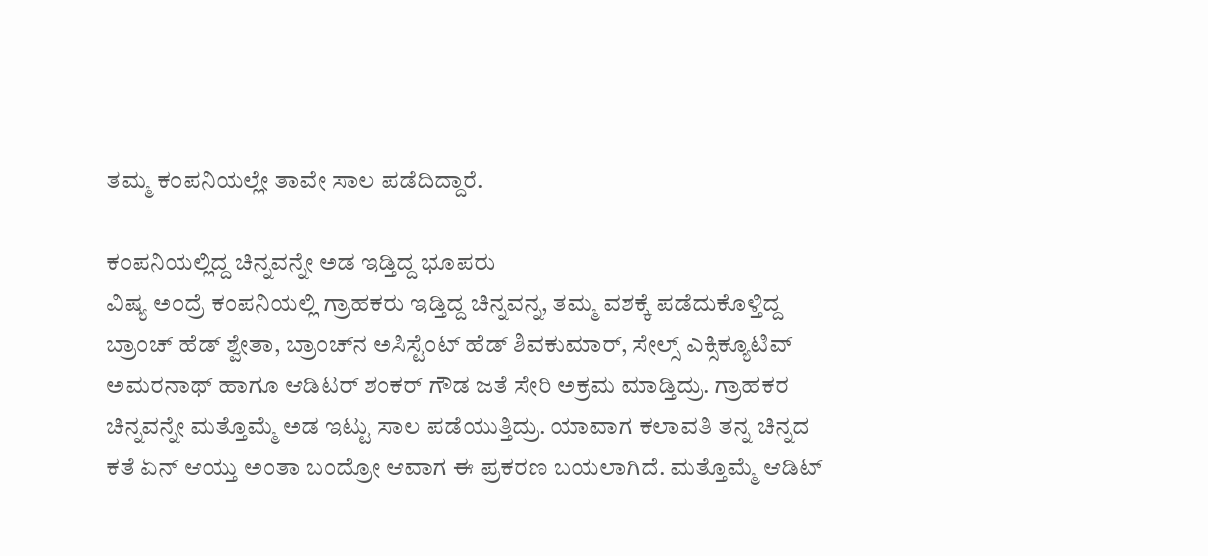ತಮ್ಮ ಕಂಪನಿಯಲ್ಲೇ ತಾವೇ ಸಾಲ ಪಡೆದಿದ್ದಾರೆ.

ಕಂಪನಿಯಲ್ಲಿದ್ದ ಚಿನ್ನವನ್ನೇ ಅಡ ಇಡ್ತಿದ್ದ ಭೂಪರು
ವಿಷ್ಯ ಅಂದ್ರೆ ಕಂಪನಿಯಲ್ಲಿ ಗ್ರಾಹಕರು ಇಡ್ತಿದ್ದ ಚಿನ್ನವನ್ನ, ತಮ್ಮ ವಶಕ್ಕೆ ಪಡೆದುಕೊಳ್ತಿದ್ದ ಬ್ರಾಂಚ್‌ ಹೆಡ್‌ ಶ್ವೇತಾ, ಬ್ರಾಂಚ್‌ನ ಅಸಿಸ್ಟೆಂಟ್ ಹೆಡ್ ಶಿವಕುಮಾರ್, ಸೇಲ್ಸ್ ಎಕ್ಸಿಕ್ಯೂಟಿವ್ ಅಮರನಾಥ್ ಹಾಗೂ ಆಡಿಟರ್ ಶಂಕರ್ ಗೌಡ ಜತೆ ಸೇರಿ ಅಕ್ರಮ ಮಾಡ್ತಿದ್ರು. ಗ್ರಾಹಕರ ಚಿನ್ನವನ್ನೇ ಮತ್ತೊಮ್ಮೆ ಅಡ ಇಟ್ಟು ಸಾಲ ಪಡೆಯುತ್ತಿದ್ರು. ಯಾವಾಗ ಕಲಾವತಿ ತನ್ನ ಚಿನ್ನದ ಕತೆ ಏನ್‌ ಆಯ್ತು ಅಂತಾ ಬಂದ್ರೋ ಆವಾಗ ಈ ಪ್ರಕರಣ ಬಯಲಾಗಿದೆ. ಮತ್ತೊಮ್ಮೆ ಆಡಿಟ್‌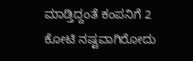ಮಾಡ್ತಿದ್ದಂತೆ ಕಂಪನಿಗೆ 2 ಕೋಟಿ ನಷ್ಟವಾಗಿರೋದು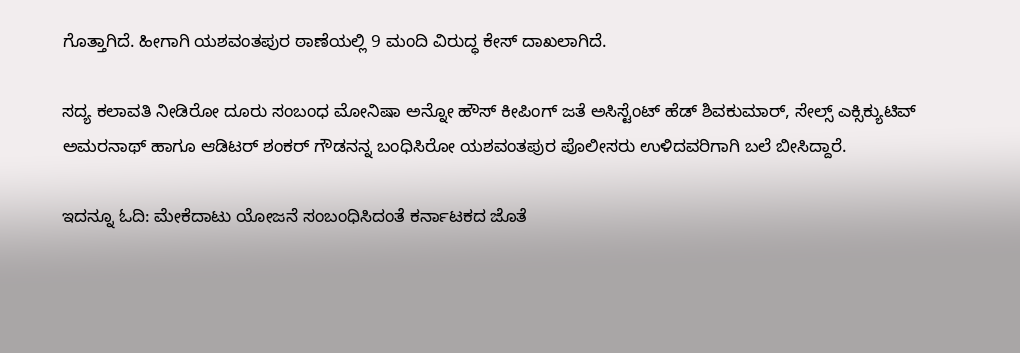ಗೊತ್ತಾಗಿದೆ. ಹೀಗಾಗಿ ಯಶವಂತಪುರ ಠಾಣೆಯಲ್ಲಿ 9 ಮಂದಿ ವಿರುದ್ಧ ಕೇಸ್‌ ದಾಖಲಾಗಿದೆ.

ಸದ್ಯ ಕಲಾವತಿ ನೀಡಿರೋ ದೂರು ಸಂಬಂಧ ಮೋನಿಷಾ ಅನ್ನೋ ಹೌಸ್ ಕೀಪಿಂಗ್ ಜತೆ ಅಸಿಸ್ಟೆಂಟ್ ಹೆಡ್ ಶಿವಕುಮಾರ್, ಸೇಲ್ಸ್ ಎಕ್ಸಿಕ್ಯುಟಿವ್ ಅಮರನಾಥ್ ಹಾಗೂ ಆಡಿಟರ್ ಶಂಕರ್ ಗೌಡನನ್ನ ಬಂಧಿಸಿರೋ ಯಶವಂತಪುರ ಪೊಲೀಸರು ಉಳಿದವರಿಗಾಗಿ ಬಲೆ ಬೀಸಿದ್ದಾರೆ.

ಇದನ್ನೂ ಓದಿ: ಮೇಕೆದಾಟು ಯೋಜನೆ ಸಂಬಂಧಿಸಿದಂತೆ ಕರ್ನಾಟಕದ ಜೊತೆ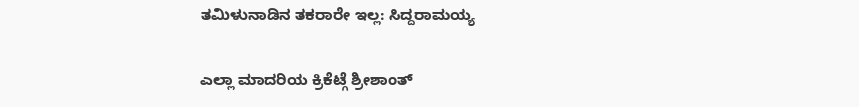ತಮಿಳುನಾಡಿನ ತಕರಾರೇ ಇಲ್ಲ: ಸಿದ್ದರಾಮಯ್ಯ

ಎಲ್ಲಾ ಮಾದರಿಯ ಕ್ರಿಕೆಟ್ಗೆ ಶ್ರೀಶಾಂತ್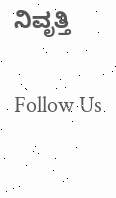ನಿವೃತ್ತಿ

Follow Us